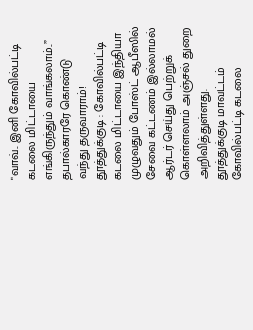"வாவ்.. இனி கோவில்பட்டி கடலை மிட்டாயை எங்கிருந்தும் வாங்கலாம்..” தபால்காரரே கொண்டு வந்து தருவாராம்!
தூத்துக்குடி : கோவில்பட்டி கடலை மிட்டாயை இந்தியா முழுவதும் போஸ்ட் ஆபீஸில் சேவை கட்டணம் இல்லாமல் ஆர்டர் செய்து பெற்றுக் கொள்ளலாம் அஞ்சல் துறை அறிவித்துள்ளது.
தூத்துக்குடி மாவட்டம் கோவில்பட்டி கடலை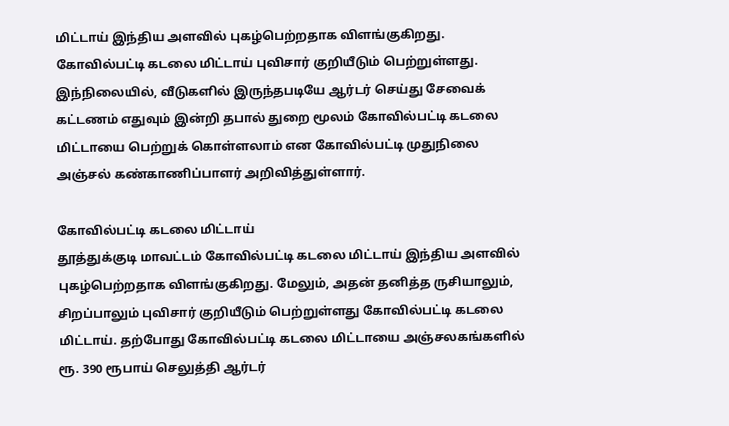மிட்டாய் இந்திய அளவில் புகழ்பெற்றதாக விளங்குகிறது. கோவில்பட்டி கடலை மிட்டாய் புவிசார் குறியீடும் பெற்றுள்ளது.
இந்நிலையில், வீடுகளில் இருந்தபடியே ஆர்டர் செய்து சேவைக் கட்டணம் எதுவும் இன்றி தபால் துறை மூலம் கோவில்பட்டி கடலை மிட்டாயை பெற்றுக் கொள்ளலாம் என கோவில்பட்டி முதுநிலை அஞ்சல் கண்காணிப்பாளர் அறிவித்துள்ளார்.

கோவில்பட்டி கடலை மிட்டாய்
தூத்துக்குடி மாவட்டம் கோவில்பட்டி கடலை மிட்டாய் இந்திய அளவில் புகழ்பெற்றதாக விளங்குகிறது. மேலும், அதன் தனித்த ருசியாலும், சிறப்பாலும் புவிசார் குறியீடும் பெற்றுள்ளது கோவில்பட்டி கடலை மிட்டாய். தற்போது கோவில்பட்டி கடலை மிட்டாயை அஞ்சலகங்களில் ரூ. 390 ரூபாய் செலுத்தி ஆர்டர்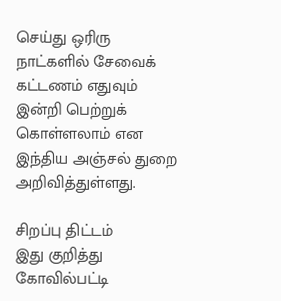செய்து ஒரிரு நாட்களில் சேவைக் கட்டணம் எதுவும் இன்றி பெற்றுக் கொள்ளலாம் என இந்திய அஞ்சல் துறை அறிவித்துள்ளது.

சிறப்பு திட்டம்
இது குறித்து கோவில்பட்டி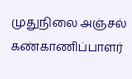முதுநிலை அஞ்சல் கண்காணிப்பாளர்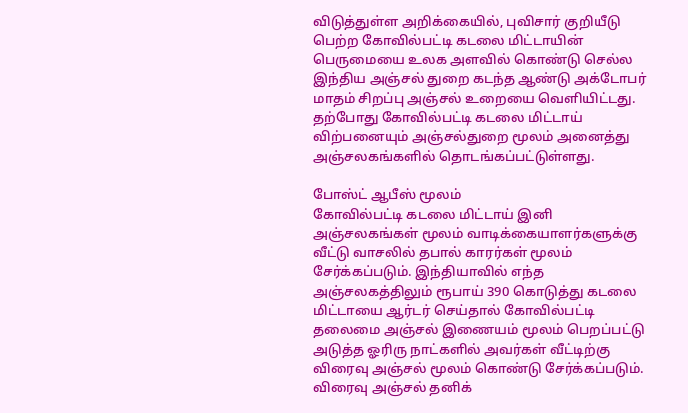விடுத்துள்ள அறிக்கையில், புவிசார் குறியீடு பெற்ற கோவில்பட்டி கடலை மிட்டாயின் பெருமையை உலக அளவில் கொண்டு செல்ல இந்திய அஞ்சல் துறை கடந்த ஆண்டு அக்டோபர் மாதம் சிறப்பு அஞ்சல் உறையை வெளியிட்டது. தற்போது கோவில்பட்டி கடலை மிட்டாய் விற்பனையும் அஞ்சல்துறை மூலம் அனைத்து அஞ்சலகங்களில் தொடங்கப்பட்டுள்ளது.

போஸ்ட் ஆபீஸ் மூலம்
கோவில்பட்டி கடலை மிட்டாய் இனி அஞ்சலகங்கள் மூலம் வாடிக்கையாளர்களுக்கு வீட்டு வாசலில் தபால் காரர்கள் மூலம் சேர்க்கப்படும். இந்தியாவில் எந்த அஞ்சலகத்திலும் ரூபாய் 390 கொடுத்து கடலை மிட்டாயை ஆர்டர் செய்தால் கோவில்பட்டி தலைமை அஞ்சல் இணையம் மூலம் பெறப்பட்டு அடுத்த ஓரிரு நாட்களில் அவர்கள் வீட்டிற்கு விரைவு அஞ்சல் மூலம் கொண்டு சேர்க்கப்படும். விரைவு அஞ்சல் தனிக்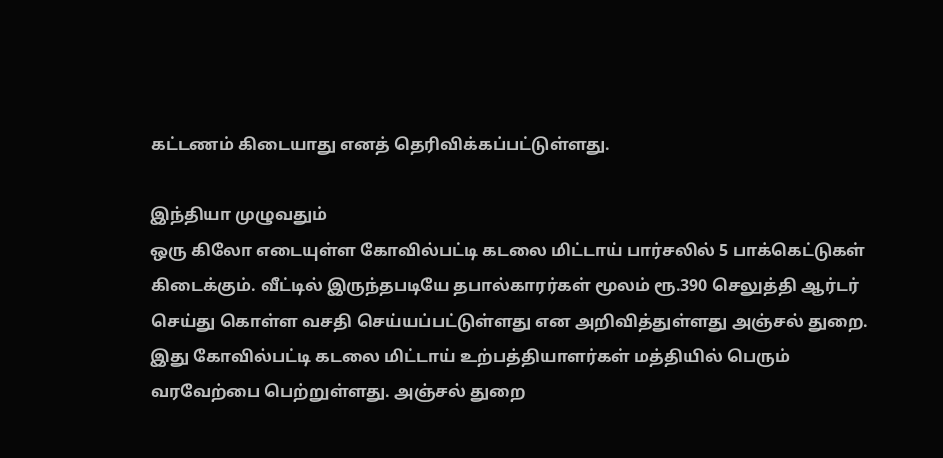கட்டணம் கிடையாது எனத் தெரிவிக்கப்பட்டுள்ளது.

இந்தியா முழுவதும்
ஒரு கிலோ எடையுள்ள கோவில்பட்டி கடலை மிட்டாய் பார்சலில் 5 பாக்கெட்டுகள் கிடைக்கும். வீட்டில் இருந்தபடியே தபால்காரர்கள் மூலம் ரூ.390 செலுத்தி ஆர்டர் செய்து கொள்ள வசதி செய்யப்பட்டுள்ளது என அறிவித்துள்ளது அஞ்சல் துறை. இது கோவில்பட்டி கடலை மிட்டாய் உற்பத்தியாளர்கள் மத்தியில் பெரும் வரவேற்பை பெற்றுள்ளது. அஞ்சல் துறை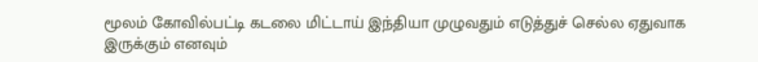மூலம் கோவில்பட்டி கடலை மிட்டாய் இந்தியா முழுவதும் எடுத்துச் செல்ல ஏதுவாக இருக்கும் எனவும்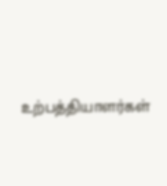உற்பத்தியாளர்கள்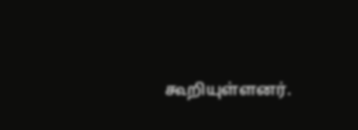கூறியுள்ளனர்.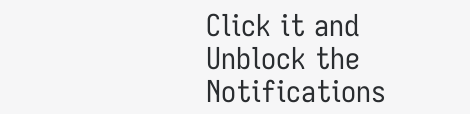Click it and Unblock the Notifications